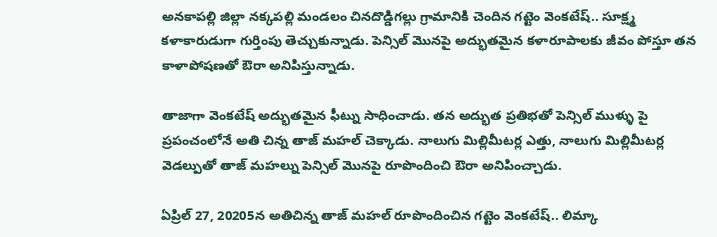అనకాపల్లి జిల్లా నక్కపల్లి మండలం చినదొడ్డిగల్లు గ్రామానికి చెందిన గట్టెం వెంకటేష్.. సూక్ష్మ కళాకారుడుగా గుర్తింపు తెచ్చుకున్నాడు. పెన్సిల్ మొనపై అద్భుతమైన కళారూపాలకు జీవం పోస్తూ తన కాళాపోషణతో ఔరా అనిపిస్తున్నాడు.

తాజాగా వెంకటేష్ అద్భుతమైన ఫీట్ను సాధించాడు. తన అద్భుత ప్రతిభతో పెన్సిల్ ముళ్ళు పై ప్రపంచంలోనే అతి చిన్న తాజ్ మహల్ చెక్కాడు. నాలుగు మిల్లిమీటర్ల ఎత్తు, నాలుగు మిల్లిమీటర్ల వెడల్పుతో తాజ్ మహల్ను పెన్సిల్ మొనపై రూపొందించి ఔరా అనిపించ్చాడు.

ఏప్రిల్ 27, 20205న అతిచిన్న తాజ్ మహల్ రూపొందించిన గట్టెం వెంకటేష్.. లిమ్కా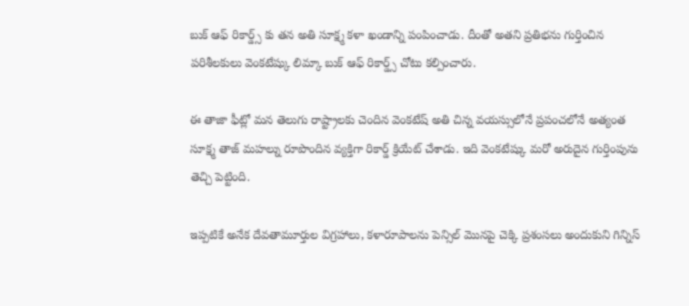బుక్ ఆఫ్ రికార్డ్స్ కు తన అతి సూక్ష్మ కళా ఖండాన్ని పంపించాడు. దీంతో అతని ప్రతిభను గుర్తించిన పరిశీలకులు వెంకటేష్కు లిమ్కా బుక్ ఆఫ్ రికార్డ్స్ చోటు కల్పించారు.

ఈ తాజా ఫీట్లో మన తెలుగు రాష్ట్రాలకు చెందిన వెంకటేష్ అతి చిన్న వయస్సులోనే ప్రపంచలోనే అత్యంత సూక్ష్మ తాజ్ మహల్ను రూపొందిన వ్యక్తిగా రికార్డ్ క్రియేట్ చేశాడు. ఇది వెంకటేష్కు మరో అరుదైన గుర్తింపును తెచ్చి పెట్టింది.

ఇప్పటికే అనేక దేవతామూర్తుల విగ్రహాలు, కళారూపాలను పెన్సిల్ మొనపై చెక్కి ప్రశంసలు అందుకుని గిన్నిస్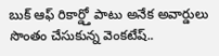బుక్ ఆఫ్ రికార్డ్తో పాటు అనేక అవార్డులు సొంతం చేసుకున్న వెంకటేష్..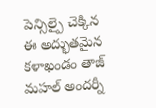పెన్సిల్పై చెక్కిన ఈ అద్భుతమైన కళాఖండం తాజ్ మహల్ అందర్నీ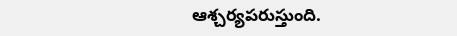ఆశ్చర్యపరుస్తుంది.